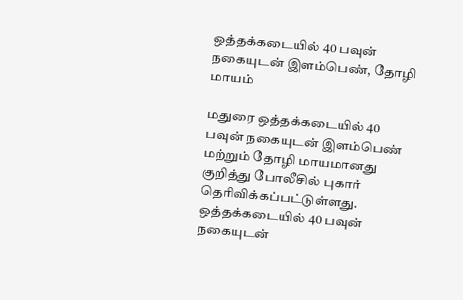ஒத்தக்கடையில் 40 பவுன் நகையுடன் இளம்பெண், தோழி மாயம்

மதுரை ஒத்தக்கடையில் 40 பவுன் நகையுடன் இளம்பெண் மற்றும் தோழி மாயமானது குறித்து போலீசில் புகார் தெரிவிக்கப்பட்டுள்ளது.
ஒத்தக்கடையில் 40 பவுன் நகையுடன்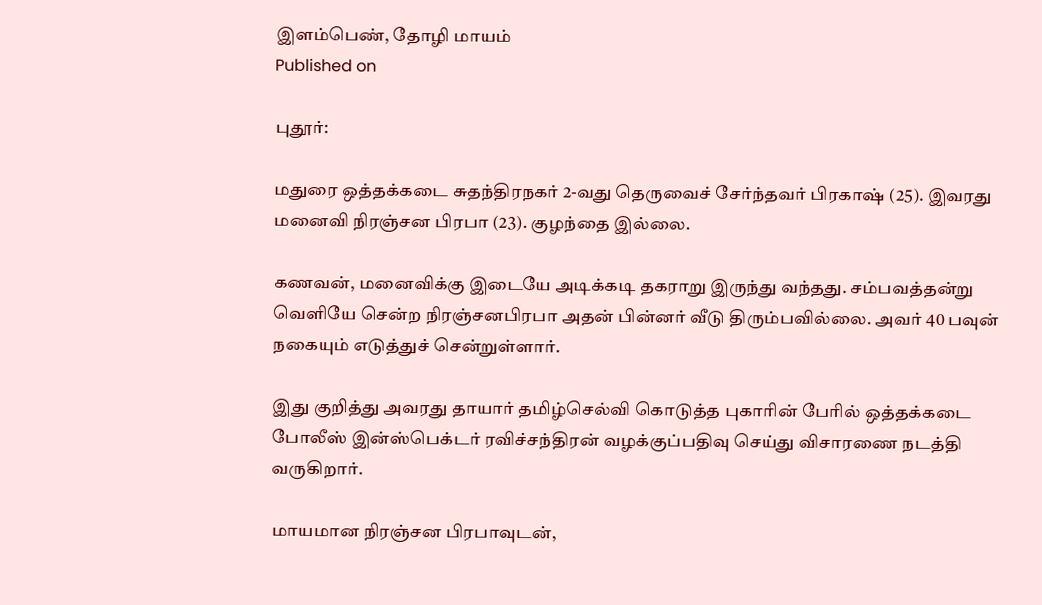இளம்பெண், தோழி மாயம்
Published on

புதூர்:

மதுரை ஒத்தக்கடை சுதந்திரநகர் 2-வது தெருவைச் சேர்ந்தவர் பிரகாஷ் (25). இவரது மனைவி நிரஞ்சன பிரபா (23). குழந்தை இல்லை.

கணவன், மனைவிக்கு இடையே அடிக்கடி தகராறு இருந்து வந்தது. சம்பவத்தன்று வெளியே சென்ற நிரஞ்சனபிரபா அதன் பின்னர் வீடு திரும்பவில்லை. அவர் 40 பவுன் நகையும் எடுத்துச் சென்றுள்ளார்.

இது குறித்து அவரது தாயார் தமிழ்செல்வி கொடுத்த புகாரின் பேரில் ஒத்தக்கடை போலீஸ் இன்ஸ்பெக்டர் ரவிச்சந்திரன் வழக்குப்பதிவு செய்து விசாரணை நடத்தி வருகிறார்.

மாயமான நிரஞ்சன பிரபாவுடன்,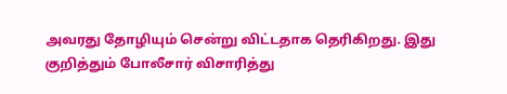அவரது தோழியும் சென்று விட்டதாக தெரிகிறது. இது குறித்தும் போலீசார் விசாரித்து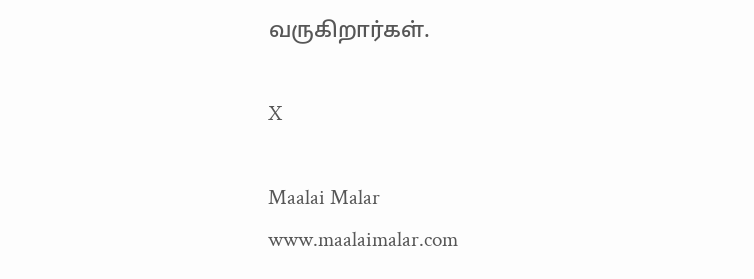வருகிறார்கள்.

X

Maalai Malar
www.maalaimalar.com